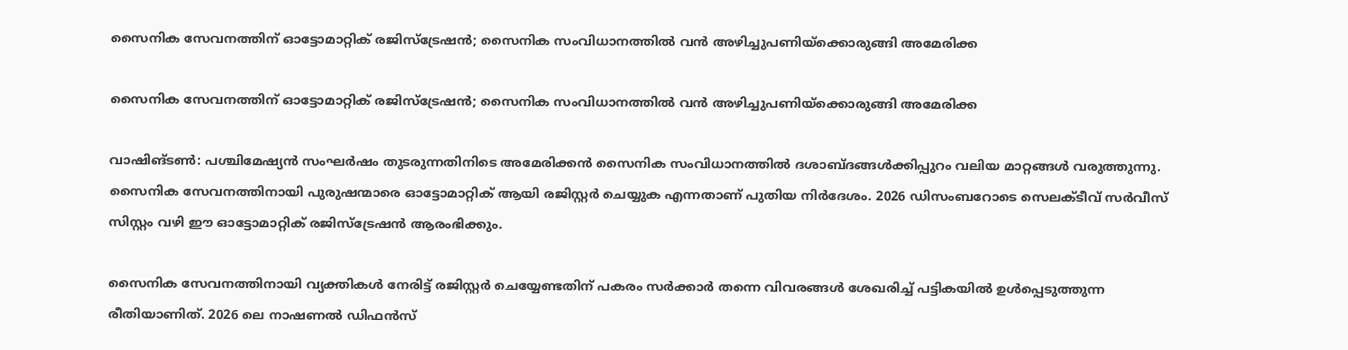സൈനിക സേവനത്തിന് ഓട്ടോമാറ്റിക് രജിസ്‌ട്രേഷന്‍; സൈനിക സംവിധാനത്തില്‍ വന്‍ അഴിച്ചുപണിയ്‌ക്കൊരുങ്ങി അമേരിക്ക

സൈനിക സേവനത്തിന് ഓട്ടോമാറ്റിക് രജിസ്‌ട്രേഷന്‍; സൈനിക സംവിധാനത്തില്‍ വന്‍ അഴിച്ചുപണിയ്‌ക്കൊരുങ്ങി അമേരിക്ക

വാഷിങ്ടണ്‍: പശ്ചിമേഷ്യന്‍ സംഘര്‍ഷം തുടരുന്നതിനിടെ അമേരിക്കന്‍ സൈനിക സംവിധാനത്തില്‍ ദശാബ്ദങ്ങള്‍ക്കിപ്പുറം വലിയ മാറ്റങ്ങള്‍ വരുത്തുന്നു. സൈനിക സേവനത്തിനായി പുരുഷന്മാരെ ഓട്ടോമാറ്റിക് ആയി രജിസ്റ്റര്‍ ചെയ്യുക എന്നതാണ് പുതിയ നിര്‍ദേശം. 2026 ഡിസംബറോടെ സെലക്ടീവ് സര്‍വീസ് സിസ്റ്റം വഴി ഈ ഓട്ടോമാറ്റിക് രജിസ്ട്രേഷന്‍ ആരംഭിക്കും.

സൈനിക സേവനത്തിനായി വ്യക്തികള്‍ നേരിട്ട് രജിസ്റ്റര്‍ ചെയ്യേണ്ടതിന് പകരം സര്‍ക്കാര്‍ തന്നെ വിവരങ്ങള്‍ ശേഖരിച്ച് പട്ടികയില്‍ ഉള്‍പ്പെടുത്തുന്ന രീതിയാണിത്. 2026 ലെ നാഷണല്‍ ഡിഫന്‍സ്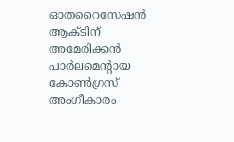ഓതറൈസേഷന്‍ ആക്ടിന് അമേരിക്കന്‍ പാര്‍ലമെന്റായ കോണ്‍ഗ്രസ് അംഗീകാരം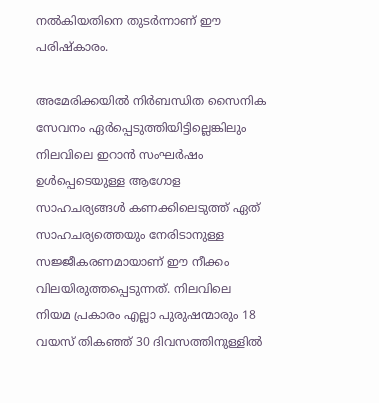നല്‍കിയതിനെ തുടര്‍ന്നാണ് ഈ പരിഷ്‌കാരം.

അമേരിക്കയില്‍ നിര്‍ബന്ധിത സൈനിക സേവനം ഏര്‍പ്പെടുത്തിയിട്ടില്ലെങ്കിലും നിലവിലെ ഇറാന്‍ സംഘര്‍ഷം ഉള്‍പ്പെടെയുള്ള ആഗോള സാഹചര്യങ്ങള്‍ കണക്കിലെടുത്ത് ഏത് സാഹചര്യത്തെയും നേരിടാനുള്ള സജ്ജീകരണമായാണ് ഈ നീക്കം വിലയിരുത്തപ്പെടുന്നത്. നിലവിലെ നിയമ പ്രകാരം എല്ലാ പുരുഷന്മാരും 18 വയസ് തികഞ്ഞ് 30 ദിവസത്തിനുള്ളില്‍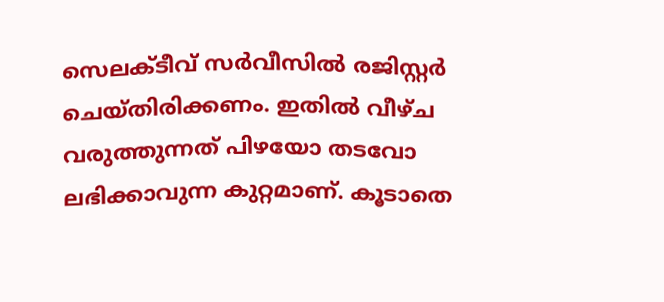സെലക്ടീവ് സര്‍വീസില്‍ രജിസ്റ്റര്‍ ചെയ്തിരിക്കണം. ഇതില്‍ വീഴ്ച വരുത്തുന്നത് പിഴയോ തടവോ ലഭിക്കാവുന്ന കുറ്റമാണ്. കൂടാതെ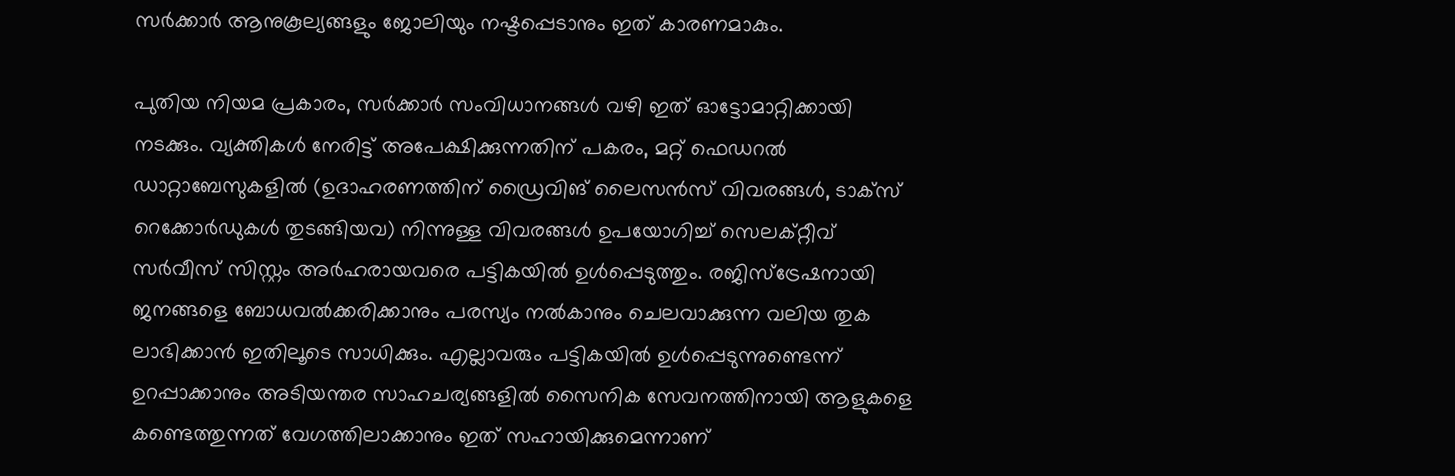സര്‍ക്കാര്‍ ആനുകൂല്യങ്ങളും ജോലിയും നഷ്ടപ്പെടാനും ഇത് കാരണമാകും.

പുതിയ നിയമ പ്രകാരം, സര്‍ക്കാര്‍ സംവിധാനങ്ങള്‍ വഴി ഇത് ഓട്ടോമാറ്റിക്കായി നടക്കും. വ്യക്തികള്‍ നേരിട്ട് അപേക്ഷിക്കുന്നതിന് പകരം, മറ്റ് ഫെഡറല്‍ ഡാറ്റാബേസുകളില്‍ (ഉദാഹരണത്തിന് ഡ്രൈവിങ് ലൈസന്‍സ് വിവരങ്ങള്‍, ടാക്സ് റെക്കോര്‍ഡുകള്‍ തുടങ്ങിയവ) നിന്നുള്ള വിവരങ്ങള്‍ ഉപയോഗിച്ച് സെലക്റ്റീവ് സര്‍വീസ് സിസ്റ്റം അര്‍ഹരായവരെ പട്ടികയില്‍ ഉള്‍പ്പെടുത്തും. രജിസ്‌ട്രേഷനായി ജനങ്ങളെ ബോധവല്‍ക്കരിക്കാനും പരസ്യം നല്‍കാനും ചെലവാക്കുന്ന വലിയ തുക ലാഭിക്കാന്‍ ഇതിലൂടെ സാധിക്കും. എല്ലാവരും പട്ടികയില്‍ ഉള്‍പ്പെടുന്നുണ്ടെന്ന് ഉറപ്പാക്കാനും അടിയന്തര സാഹചര്യങ്ങളില്‍ സൈനിക സേവനത്തിനായി ആളുകളെ കണ്ടെത്തുന്നത് വേഗത്തിലാക്കാനും ഇത് സഹായിക്കുമെന്നാണ്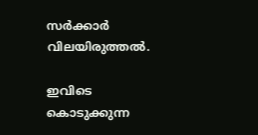സര്‍ക്കാര്‍ വിലയിരുത്തല്‍.

ഇവിടെ കൊടുക്കുന്ന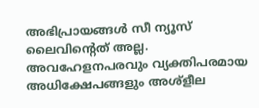അഭിപ്രായങ്ങള്‍ സീ ന്യൂസ് ലൈവിന്റെത് അല്ല. അവഹേളനപരവും വ്യക്തിപരമായ അധിക്ഷേപങ്ങളും അശ്‌ളീല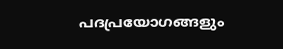പദപ്രയോഗങ്ങളും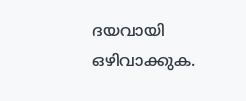ദയവായി ഒഴിവാക്കുക.